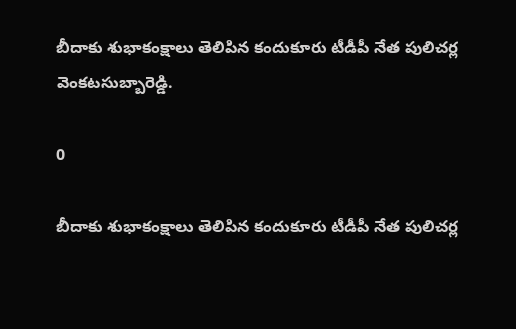బీదాకు శుభాకంక్షాలు తెలిపిన కందుకూరు టీడీపీ నేత పులిచర్ల వెంకటసుబ్బారెడ్డి.

0

బీదాకు శుభాకంక్షాలు తెలిపిన కందుకూరు టీడీపీ నేత పులిచర్ల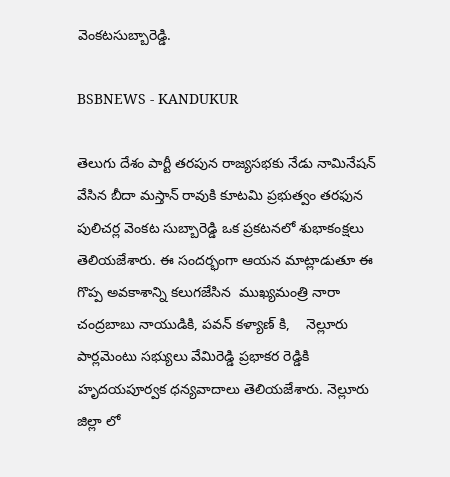వెంకటసుబ్బారెడ్డి.

BSBNEWS - KANDUKUR

తెలుగు దేశం పార్టీ తరపున రాజ్యసభకు నేడు నామినేషన్ వేసిన బీదా మస్తాన్ రావుకి కూటమి ప్రభుత్వం తరఫున పులిచర్ల వెంకట సుబ్బారెడ్డి ఒక ప్రకటనలో శుభాకంక్షలు తెలియజేశారు. ఈ సందర్భంగా ఆయన మాట్లాడుతూ ఈ గొప్ప అవకాశాన్ని కలుగజేసిన  ముఖ్యమంత్రి నారా చంద్రబాబు నాయుడికి, పవన్ కళ్యాణ్ కి,    నెల్లూరు పార్లమెంటు సభ్యులు వేమిరెడ్డి ప్రభాకర రెడ్డికి హృదయపూర్వక ధన్యవాదాలు తెలియజేశారు. నెల్లూరు జిల్లా లో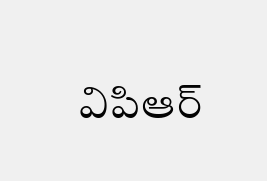విపిఆర్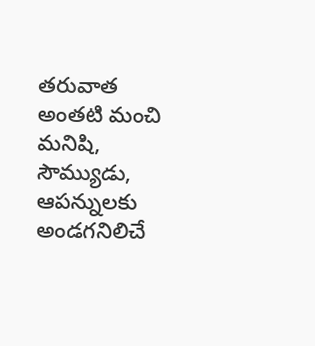తరువాత అంతటి మంచి మనిషి, సౌమ్యుడు, ఆపన్నులకు అండగనిలిచే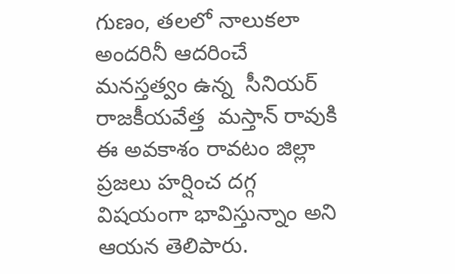గుణం, తలలో నాలుకలా అందరినీ ఆదరించే  మనస్తత్వం ఉన్న  సీనియర్ రాజకీయవేత్త  మస్తాన్ రావుకి ఈ అవకాశం రావటం జిల్లా ప్రజలు హర్షించ దగ్గ విషయంగా భావిస్తున్నాం అని ఆయన తెలిపారు.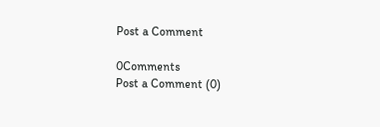Post a Comment

0Comments
Post a Comment (0)